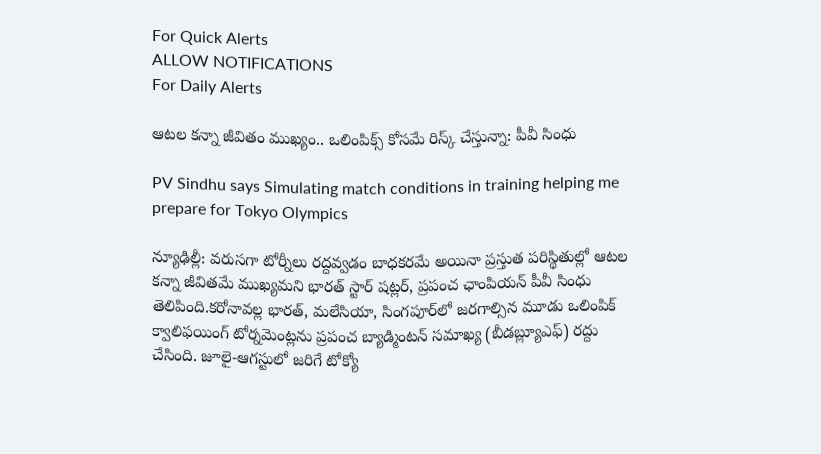For Quick Alerts
ALLOW NOTIFICATIONS
For Daily Alerts

ఆటల కన్నా జీవితం ముఖ్యం.. ఒలింపిక్స్ కోసమే రిస్క్ చేస్తున్నా: పీవీ సింధు

PV Sindhu says Simulating match conditions in training helping me prepare for Tokyo Olympics

న్యూఢిల్లీ: వరుసగా టోర్నీలు రద్దవ్వడం బాధకరమే అయినా ప్రస్తుత పరిస్థితుల్లో ఆటల కన్నా జీవితమే ముఖ్యమని భారత్ స్టార్ షట్లర్, ప్రపంచ ఛాంపియన్‌ పీవీ సింధు తెలిపింది.కరోనావల్ల భారత్‌, మలేసియా, సింగపూర్‌లో జరగాల్సిన మూడు ఒలింపిక్‌ క్వాలిఫయింగ్‌ టోర్నమెంట్లను ప్రపంచ బ్యాడ్మింటన్‌ సమాఖ్య (బీడబ్ల్యూఎఫ్‌) రద్దు చేసింది. జూలై-ఆగస్టులో జరిగే టోక్యో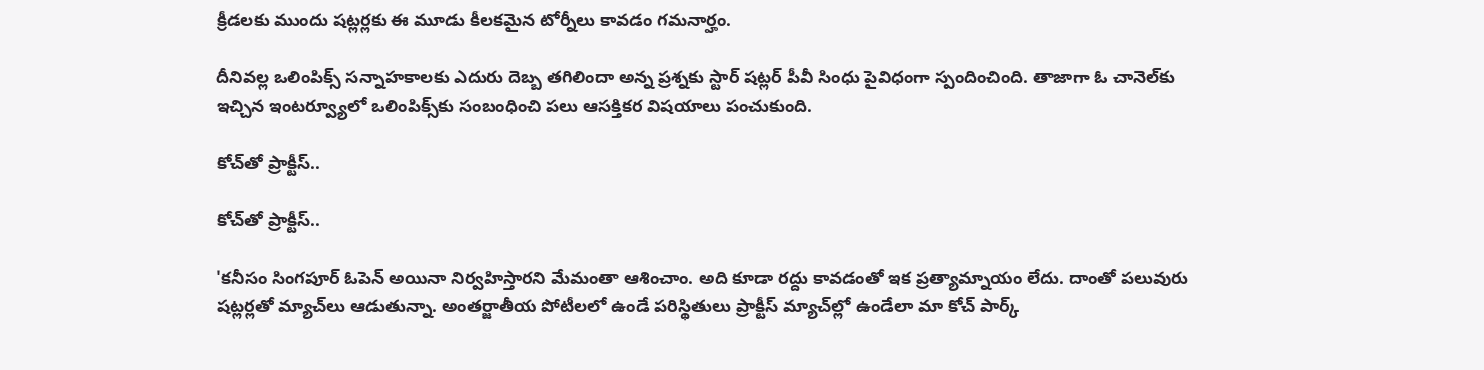క్రీడలకు ముందు షట్లర్లకు ఈ మూడు కీలకమైన టోర్నీలు కావడం గమనార్హం.

దీనివల్ల ఒలింపిక్స్‌ సన్నాహకాలకు ఎదురు దెబ్బ తగిలిందా అన్న ప్రశ్నకు స్టార్‌ షట్లర్‌ పీవీ సింధు పైవిధంగా స్పందించింది. తాజాగా ఓ చానెల్‌కు ఇచ్చిన ఇంటర్వ్యూలో ఒలింపిక్స్‌కు సంబంధించి పలు ఆసక్తికర విషయాలు పంచుకుంది.

కోచ్‌తో ప్రాక్టీస్..

కోచ్‌తో ప్రాక్టీస్..

'కనీసం సింగపూర్‌ ఓపెన్‌ అయినా నిర్వహిస్తారని మేమంతా ఆశించాం. అది కూడా రద్దు కావడంతో ఇక ప్రత్యామ్నాయం లేదు. దాంతో పలువురు షట్లర్లతో మ్యాచ్‌లు ఆడుతున్నా. అంతర్జాతీయ పోటీలలో ఉండే పరిస్థితులు ప్రాక్టీస్‌ మ్యాచ్‌ల్లో ఉండేలా మా కోచ్‌ పార్క్‌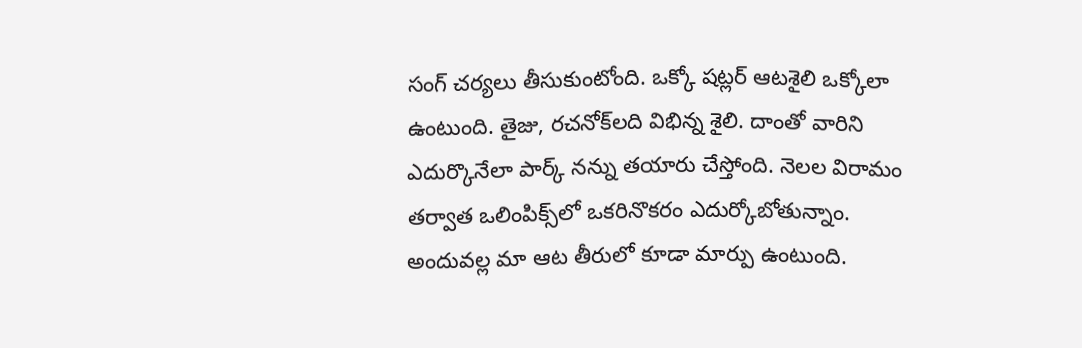సంగ్‌ చర్యలు తీసుకుంటోంది. ఒక్కో షట్లర్‌ ఆటశైలి ఒక్కోలా ఉంటుంది. తైజు, రచనోక్‌లది విభిన్న శైలి. దాంతో వారిని ఎదుర్కొనేలా పార్క్‌ నన్ను తయారు చేస్తోంది. నెలల విరామం తర్వాత ఒలింపిక్స్‌లో ఒకరినొకరం ఎదుర్కోబోతున్నాం. అందువల్ల మా ఆట తీరులో కూడా మార్పు ఉంటుంది.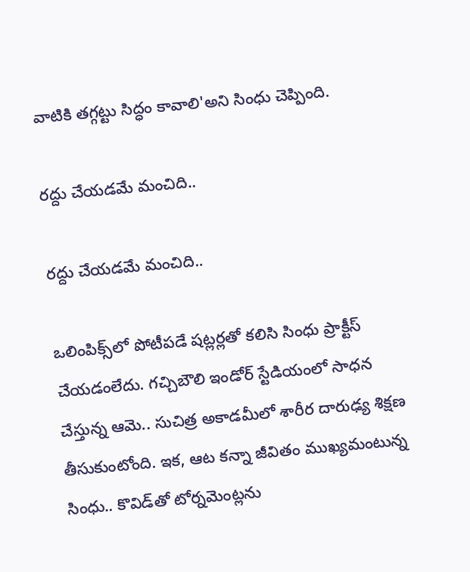వాటికి తగ్గట్టు సిద్ధం కావాలి'అని సింధు చెప్పింది.

రద్దు చేయడమే మంచిది..

రద్దు చేయడమే మంచిది..

ఒలింపిక్స్‌లో పోటీపడే షట్లర్లతో కలిసి సింధు ప్రాక్టీస్‌ చేయడంలేదు. గచ్చిబౌలి ఇండోర్‌ స్టేడియంలో సాధన చేస్తున్న ఆమె.. సుచిత్ర అకాడమీలో శారీర దారుఢ్య శిక్షణ తీసుకుంటోంది. ఇక, ఆట కన్నా జీవితం ముఖ్యమంటున్న సింధు.. కొవిడ్‌తో టోర్నమెంట్లను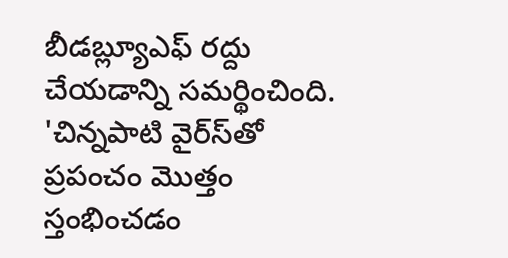బీడబ్ల్యూఎఫ్‌ రద్దు చేయడాన్ని సమర్థించింది. 'చిన్నపాటి వైర్‌స్‌తో ప్రపంచం మొత్తం స్తంభించడం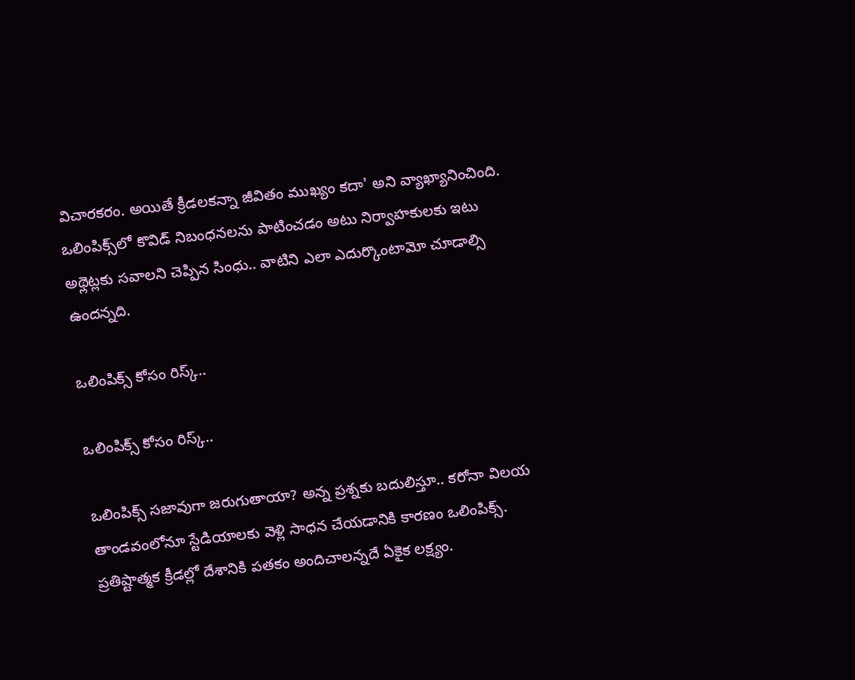విచారకరం. అయితే క్రీడలకన్నా జీవితం ముఖ్యం కదా' అని వ్యాఖ్యానించింది. ఒలింపిక్స్‌లో కొవిడ్‌ నిబంధనలను పాటించడం అటు నిర్వాహకులకు ఇటు అథ్లెట్లకు సవాలని చెప్పిన సింధు.. వాటిని ఎలా ఎదుర్కొంటామో చూడాల్సి ఉందన్నది.

ఒలింపిక్స్ కోసం రిస్క్..

ఒలింపిక్స్ కోసం రిస్క్..

ఒలింపిక్స్‌ సజావుగా జరుగుతాయా? అన్న ప్రశ్నకు బదులిస్తూ.. కరోనా విలయ తాండవంలోనూ స్టేడియాలకు వెళ్లి సాధన చేయడానికి కారణం ఒలింపిక్స్‌. ప్రతిష్టాత్మక క్రీడల్లో దేశానికి పతకం అందిచాలన్నదే ఏకైక లక్ష్యం.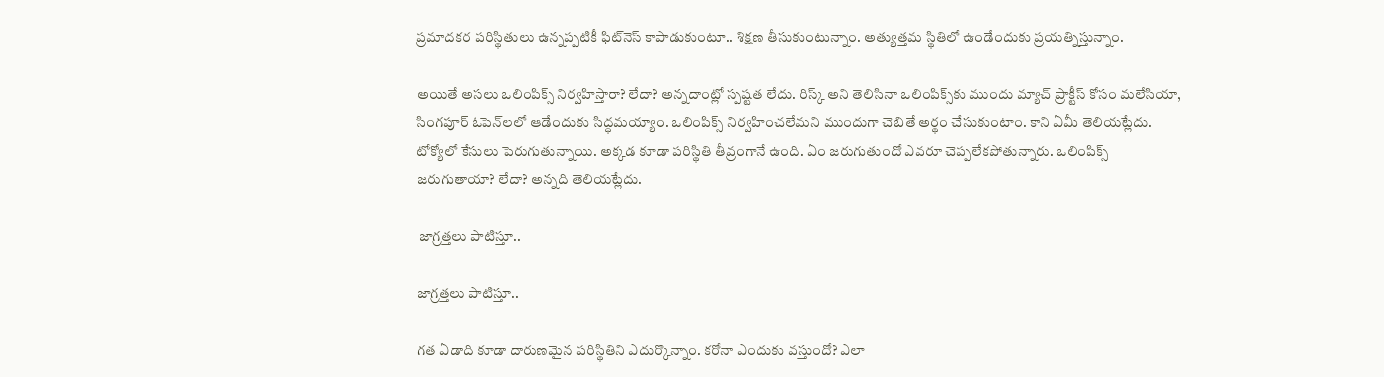ప్రమాదకర పరిస్థితులు ఉన్నప్పటికీ ఫిట్‌నెస్‌ కాపాడుకుంటూ.. శిక్షణ తీసుకుంటున్నాం. అత్యుత్తమ స్థితిలో ఉండేందుకు ప్రయత్నిస్తున్నాం.

అయితే అసలు ఒలింపిక్స్‌ నిర్వహిస్తారా? లేదా? అన్నదాంట్లో స్పష్టత లేదు. రిస్క్‌ అని తెలిసినా ఒలింపిక్స్‌కు ముందు మ్యాచ్‌ ప్రాక్టీస్‌ కోసం మలేసియా, సింగపూర్‌ ఓపెన్‌లలో ఆడేందుకు సిద్ధమయ్యాం. ఒలింపిక్స్‌ నిర్వహించలేమని ముందుగా చెబితే అర్థం చేసుకుంటాం. కాని ఏమీ తెలియట్లేదు. టోక్యోలో కేసులు పెరుగుతున్నాయి. అక్కడ కూడా పరిస్థితి తీవ్రంగానే ఉంది. ఏం జరుగుతుందో ఎవరూ చెప్పలేకపోతున్నారు. ఒలింపిక్స్‌ జరుగుతాయా? లేదా? అన్నది తెలియట్లేదు.

 జాగ్రత్తలు పాటిస్తూ..

జాగ్రత్తలు పాటిస్తూ..

గత ఏడాది కూడా దారుణమైన పరిస్థితిని ఎదుర్కొన్నాం. కరోనా ఎందుకు వస్తుందో? ఎలా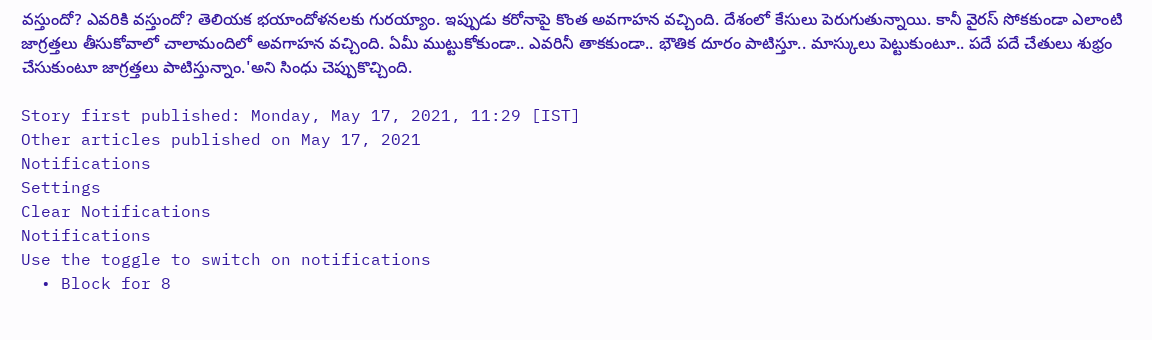వస్తుందో? ఎవరికి వస్తుందో? తెలియక భయాందోళనలకు గురయ్యాం. ఇప్పుడు కరోనాపై కొంత అవగాహన వచ్చింది. దేశంలో కేసులు పెరుగుతున్నాయి. కానీ వైరస్‌ సోకకుండా ఎలాంటి జాగ్రత్తలు తీసుకోవాలో చాలామందిలో అవగాహన వచ్చింది. ఏమీ ముట్టుకోకుండా.. ఎవరినీ తాకకుండా.. భౌతిక దూరం పాటిస్తూ.. మాస్కులు పెట్టుకుంటూ.. పదే పదే చేతులు శుభ్రం చేసుకుంటూ జాగ్రత్తలు పాటిస్తున్నాం.'అని సింధు చెప్పుకొచ్చింది.

Story first published: Monday, May 17, 2021, 11:29 [IST]
Other articles published on May 17, 2021
Notifications
Settings
Clear Notifications
Notifications
Use the toggle to switch on notifications
  • Block for 8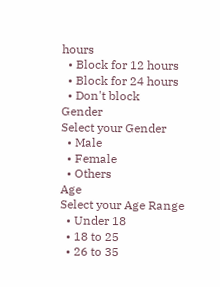hours
  • Block for 12 hours
  • Block for 24 hours
  • Don't block
Gender
Select your Gender
  • Male
  • Female
  • Others
Age
Select your Age Range
  • Under 18
  • 18 to 25
  • 26 to 35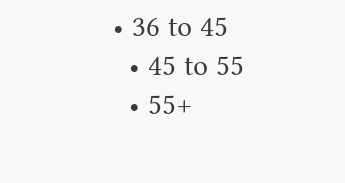• 36 to 45
  • 45 to 55
  • 55+